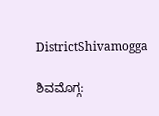DistrictShivamogga

ಶಿವಮೊಗ್ಗ: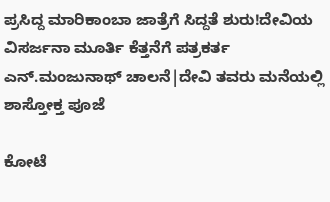ಪ್ರಸಿದ್ದ ಮಾರಿಕಾಂಬಾ ಜಾತ್ರೆಗೆ ಸಿದ್ದತೆ ಶುರು!ದೇವಿಯ ವಿಸರ್ಜನಾ ಮೂರ್ತಿ ಕೆತ್ತನೆಗೆ ಪತ್ರಕರ್ತ ಎನ್‌.ಮಂಜುನಾಥ್‌ ಚಾಲನೆ|ದೇವಿ ತವರು ಮನೆಯಲ್ಲಿ ಶಾಸ್ತೋಕ್ತ ಪೂಜೆ

ಕೋಟೆ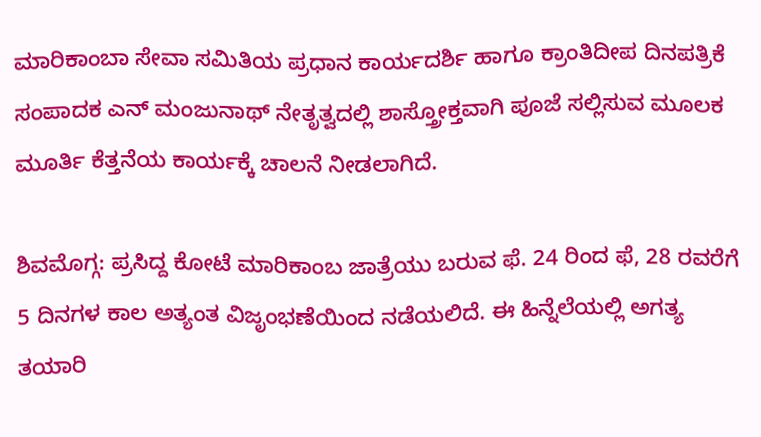ಮಾರಿಕಾಂಬಾ ಸೇವಾ ಸಮಿತಿಯ ಪ್ರಧಾನ ಕಾರ್ಯದರ್ಶಿ ಹಾಗೂ ಕ್ರಾಂತಿದೀಪ ದಿನಪತ್ರಿಕೆ ಸಂಪಾದಕ ಎನ್‌ ಮಂಜುನಾಥ್‌ ನೇತೃತ್ವದಲ್ಲಿ ಶಾಸ್ತ್ರೋಕ್ತವಾಗಿ ಪೂಜೆ ಸಲ್ಲಿಸುವ ಮೂಲಕ ಮೂರ್ತಿ ಕೆತ್ತನೆಯ ಕಾರ್ಯಕ್ಕೆ ಚಾಲನೆ ನೀಡಲಾಗಿದೆ.

ಶಿವಮೊಗ್ಗ: ಪ್ರಸಿದ್ದ ಕೋಟೆ ಮಾರಿಕಾಂಬ ಜಾತ್ರೆಯು ಬರುವ ಫೆ. 24 ರಿಂದ ಫೆ, 28 ರವರೆಗೆ 5 ದಿನಗಳ ಕಾಲ ಅತ್ಯಂತ ವಿಜೃಂಭಣೆಯಿಂದ ನಡೆಯಲಿದೆ. ಈ ಹಿನ್ನೆಲೆಯಲ್ಲಿ ಅಗತ್ಯ ತಯಾರಿ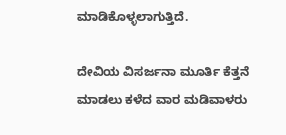ಮಾಡಿಕೊಳ್ಳಲಾಗುತ್ತಿದೆ.

ದೇವಿಯ ವಿಸರ್ಜನಾ ಮೂರ್ತಿ ಕೆತ್ತನೆ ಮಾಡಲು ಕಳೆದ ವಾರ ಮಡಿವಾಳರು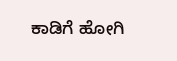ಕಾಡಿಗೆ ಹೋಗಿ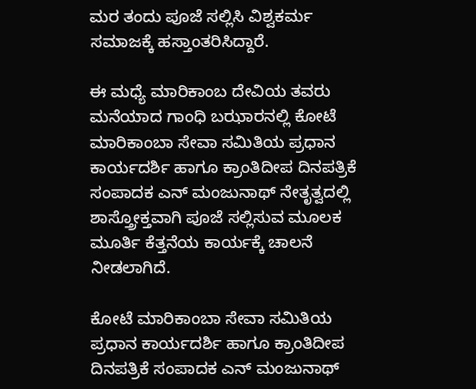ಮರ ತಂದು ಪೂಜೆ ಸಲ್ಲಿಸಿ ವಿಶ್ವಕರ್ಮ ಸಮಾಜಕ್ಕೆ ಹಸ್ತಾಂತರಿಸಿದ್ದಾರೆ.

ಈ ಮಧ್ಯೆ ಮಾರಿಕಾಂಬ ದೇವಿಯ ತವರು ಮನೆಯಾದ ಗಾಂಧಿ ಬಝಾರನಲ್ಲಿ ಕೋಟೆ ಮಾರಿಕಾಂಬಾ ಸೇವಾ ಸಮಿತಿಯ ಪ್ರಧಾನ ಕಾರ್ಯದರ್ಶಿ ಹಾಗೂ ಕ್ರಾಂತಿದೀಪ ದಿನಪತ್ರಿಕೆ ಸಂಪಾದಕ ಎನ್‌ ಮಂಜುನಾಥ್‌ ನೇತೃತ್ವದಲ್ಲಿ ಶಾಸ್ತ್ರೋಕ್ತವಾಗಿ ಪೂಜೆ ಸಲ್ಲಿಸುವ ಮೂಲಕ ಮೂರ್ತಿ ಕೆತ್ತನೆಯ ಕಾರ್ಯಕ್ಕೆ ಚಾಲನೆ ನೀಡಲಾಗಿದೆ.

ಕೋಟೆ ಮಾರಿಕಾಂಬಾ ಸೇವಾ ಸಮಿತಿಯ ಪ್ರಧಾನ ಕಾರ್ಯದರ್ಶಿ ಹಾಗೂ ಕ್ರಾಂತಿದೀಪ ದಿನಪತ್ರಿಕೆ ಸಂಪಾದಕ ಎನ್‌ ಮಂಜುನಾಥ್‌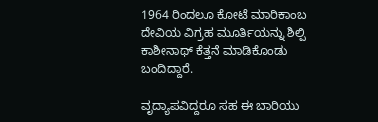1964 ರಿಂದಲೂ ಕೋಟೆ ಮಾರಿಕಾಂಬ ದೇವಿಯ ವಿಗ್ರಹ ಮೂರ್ತಿಯನ್ನು ಶಿಲ್ಪಿ ಕಾಶೀನಾಥ್ ಕೆತ್ತನೆ ಮಾಡಿಕೊಂಡು ಬಂದಿದ್ದಾರೆ.

ವೃದ್ಯಾಪವಿದ್ದರೂ ಸಹ ಈ ಬಾರಿಯು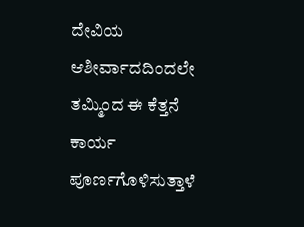ದೇವಿಯ ಆಶೀರ್ವಾದದಿಂದಲೇ ತಮ್ಮಿಂದ ಈ ಕೆತ್ತನೆ ಕಾರ್ಯ ಪೂರ್ಣಗೊಳಿಸುತ್ತಾಳೆ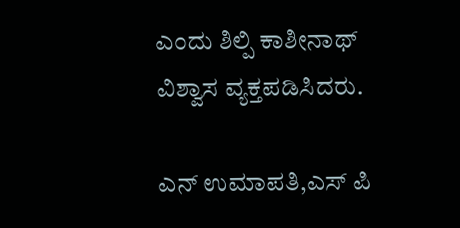ಎಂದು ಶಿಲ್ಪಿ ಕಾಶೀನಾಥ್ ವಿಶ್ವಾಸ ವ್ಯಕ್ತಪಡಿಸಿದರು.

ಎನ್ ಉಮಾಪತಿ,ಎಸ್ ಪಿ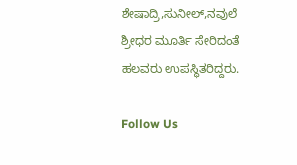ಶೇಷಾದ್ರಿ,ಸುನೀಲ್,ನವುಲೆ ಶ್ರೀಧರ ಮೂರ್ತಿ ಸೇರಿದಂತೆ ಹಲವರು ಉಪಸ್ಥಿತರಿದ್ದರು.

Follow Us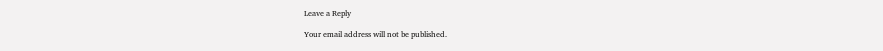Leave a Reply

Your email address will not be published.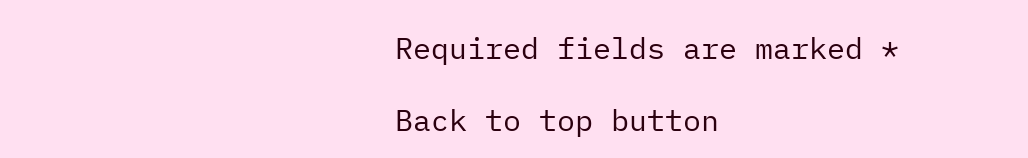Required fields are marked *

Back to top button